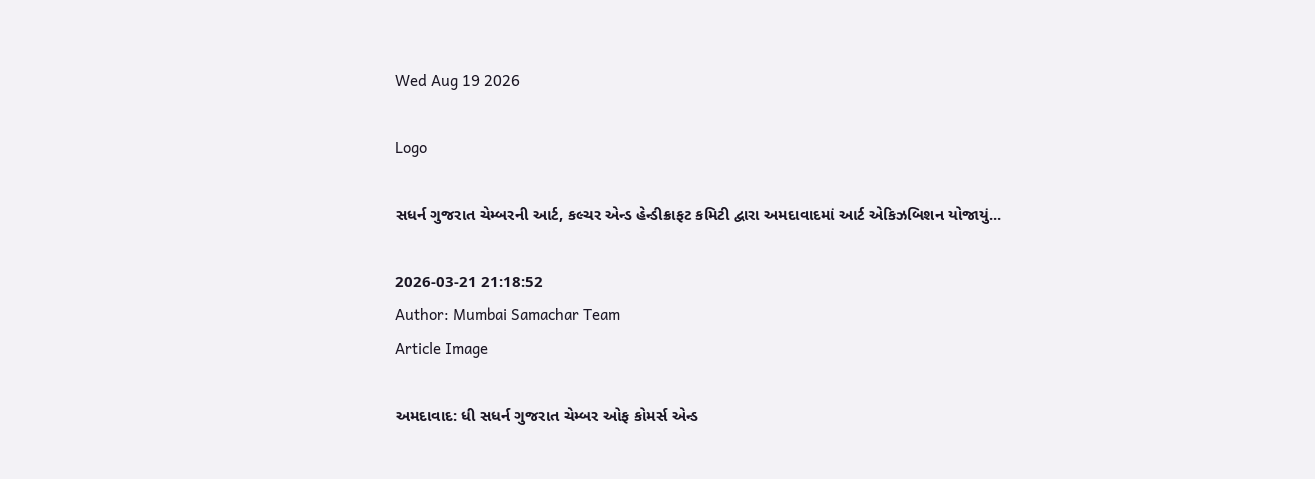Wed Aug 19 2026

Logo

સધર્ન ગુજરાત ચેમ્બરની આર્ટ, કલ્ચર એન્ડ હેન્ડીક્રાફટ કમિટી દ્વારા અમદાવાદમાં આર્ટ એકિઝબિશન યોજાયું...

2026-03-21 21:18:52
Author: Mumbai Samachar Team
Article Image

અમદાવાદ: ધી સધર્ન ગુજરાત ચેમ્બર ઓફ કોમર્સ એન્ડ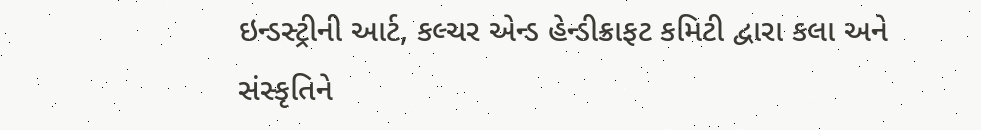ઇન્ડસ્ટ્રીની આર્ટ, કલ્ચર એન્ડ હેન્ડીક્રાફટ કમિટી દ્વારા કલા અને સંસ્કૃતિને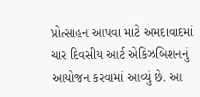પ્રોત્સાહન આપવા માટે અમદાવાદમાં ચાર દિવસીય આર્ટ એકિઝબિશનનું આયોજન કરવામાં આવ્યું છે. આ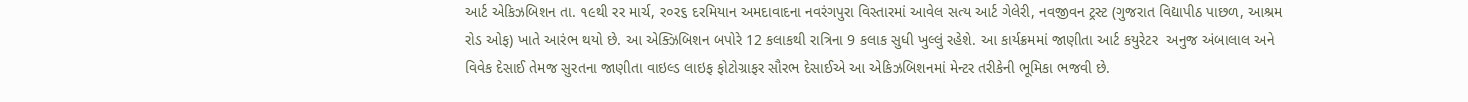આર્ટ એકિઝબિશન તા. ૧૯થી રર માર્ચ, ર૦ર૬ દરમિયાન અમદાવાદના નવરંગપુરા વિસ્તારમાં આવેલ સત્ય આર્ટ ગેલેરી, નવજીવન ટ્રસ્ટ (ગુજરાત વિદ્યાપીઠ પાછળ, આશ્રમ રોડ ઓફ) ખાતે આરંભ થયો છે. આ એક્ઝિબિશન બપોરે 12 કલાકથી રાત્રિના 9 કલાક સુધી ખુલ્લું રહેશે. આ કાર્યક્રમમાં જાણીતા આર્ટ કયુરેટર  અનુજ અંબાલાલ અને વિવેક દેસાઈ તેમજ સુરતના જાણીતા વાઇલ્ડ લાઇફ ફોટોગ્રાફર સૌરભ દેસાઈએ આ એકિઝબિશનમાં મેન્ટર તરીકેની ભૂમિકા ભજવી છે.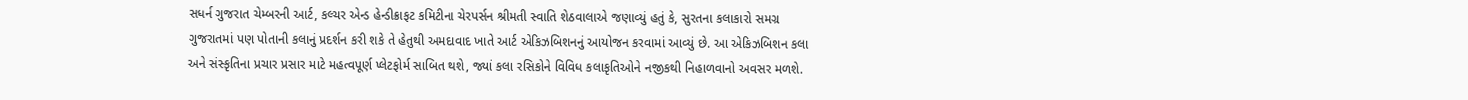સધર્ન ગુજરાત ચેમ્બરની આર્ટ, કલ્ચર એન્ડ હેન્ડીક્રાફટ કમિટીના ચેરપર્સન શ્રીમતી સ્વાતિ શેઠવાલાએ જણાવ્યું હતું કે, સુરતના કલાકારો સમગ્ર ગુજરાતમાં પણ પોતાની કલાનું પ્રદર્શન કરી શકે તે હેતુથી અમદાવાદ ખાતે આર્ટ એકિઝબિશનનું આયોજન કરવામાં આવ્યું છે. આ એકિઝબિશન કલા અને સંસ્કૃતિના પ્રચાર પ્રસાર માટે મહત્વપૂર્ણ પ્લેટફોર્મ સાબિત થશે, જ્યાં કલા રસિકોને વિવિધ કલાકૃતિઓને નજીકથી નિહાળવાનો અવસર મળશે.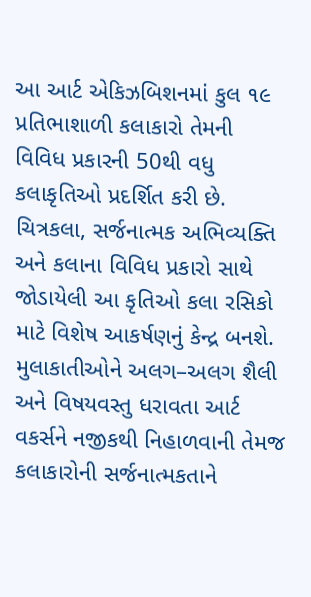આ આર્ટ એકિઝબિશનમાં કુલ ૧૯ પ્રતિભાશાળી કલાકારો તેમની વિવિધ પ્રકારની 50થી વધુ કલાકૃતિઓ પ્રદર્શિત કરી છે. ચિત્રકલા, સર્જનાત્મક અભિવ્યક્તિ અને કલાના વિવિધ પ્રકારો સાથે જોડાયેલી આ કૃતિઓ કલા રસિકો માટે વિશેષ આકર્ષણનું કેન્દ્ર બનશે. મુલાકાતીઓને અલગ–અલગ શૈલી અને વિષયવસ્તુ ધરાવતા આર્ટ વકર્સને નજીકથી નિહાળવાની તેમજ કલાકારોની સર્જનાત્મકતાને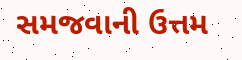સમજવાની ઉત્તમ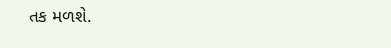તક મળશે.